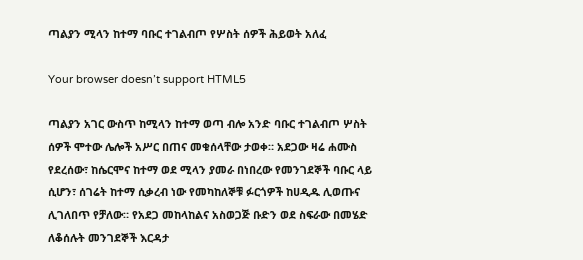ጣልያን ሚላን ከተማ ባቡር ተገልብጦ የሦስት ሰዎች ሕይወት አለፈ

Your browser doesn’t support HTML5

ጣልያን አገር ውስጥ ከሚላን ከተማ ወጣ ብሎ አንድ ባቡር ተገልብጦ ሦስት ሰዎች ሞተው ሌሎች አሥር በጠና መቁሰላቸው ታወቀ። አደጋው ዛሬ ሐሙስ የደረሰው፣ ከሴርሞና ከተማ ወደ ሚላን ያመራ በነበረው የመንገደኞች ባቡር ላይ ሲሆን፣ ሰገሬት ከተማ ሲቃረብ ነው የመካከለኞቹ ፉርጎዎች ከሀዲዱ ሊወጡና ሊገለበጥ የቻለው። የአደጋ መከላከልና አስወጋጅ ቡድን ወደ ስፍራው በመሄድ ለቆሰሉት መንገደኞች እርዳታ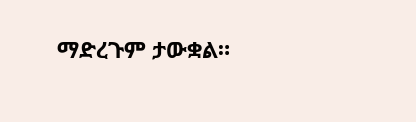ማድረጉም ታውቋል።